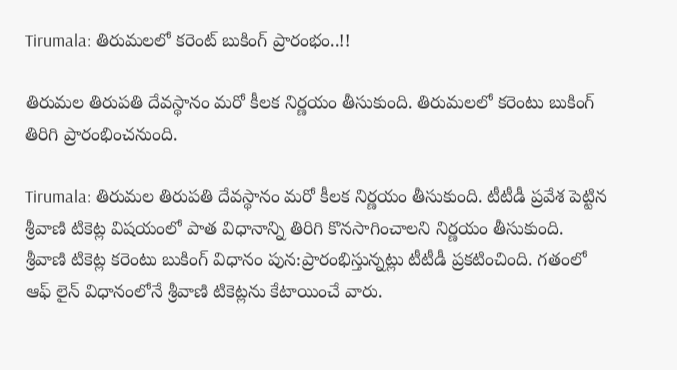Tirumala: తిరుమలలో కరెంట్ బుకింగ్ ప్రారంభం..!!

తిరుమల తిరుపతి దేవస్థానం మరో కీలక నిర్ణయం తీసుకుంది. తిరుమలలో కరెంటు బుకింగ్ తిరిగి ప్రారంభించనుంది.

Tirumala: తిరుమల తిరుపతి దేవస్థానం మరో కీలక నిర్ణయం తీసుకుంది. టీటీడీ ప్రవేశ పెట్టిన శ్రీవాణి టికెట్ల విషయంలో పాత విధానాన్ని తిరిగి కొనసాగించాలని నిర్ణయం తీసుకుంది. శ్రీవాణి టికెట్ల కరెంటు బుకింగ్ విధానం పున:ప్రారంభిస్తున్నట్లు టీటీడీ ప్రకటించింది. గతంలో ఆఫ్ లైన్ విధానంలోనే శ్రీవాణి టికెట్లను కేటాయించే వారు.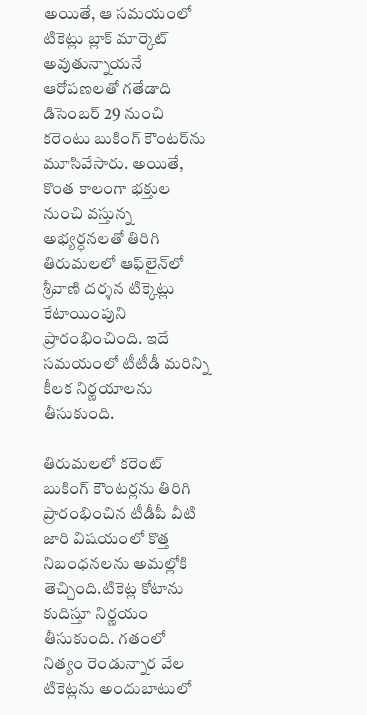అయితే, ఆ సమయంలో టికెట్లు బ్లాక్ మార్కెట్ అవుతున్నాయనే ఆరోపణలతో గతేడాది డిసెంబర్ 29 నుంచి కరెంటు బుకింగ్ కౌంటర్‌ను మూసివేసారు. అయితే, కొంత కాలంగా భక్తుల నుంచి వస్తున్న అభ్యర్ధనలతో తిరిగి తిరుమలలో ఆఫ్‌లైన్‌లో శ్రీవాణి దర్శన టిక్కెట్లు కేటాయింపుని ప్రారంభించింది. ఇదే సమయంలో టీటీడీ మరిన్ని కీలక నిర్ణయాలను తీసుకుంది.

తిరుమలలో కరెంట్ బుకింగ్ కౌంటర్లను తిరిగి ప్రారంభించిన టీడీపీ వీటి జారి విషయంలో కొత్త నిబంధనలను అమల్లోకి తెచ్చింది.టికెట్ల కోటాను కుదిస్తూ నిర్ణయం తీసుకుంది. గతంలో నిత్యం రెండున్నార వేల టికెట్లను అందుబాటులో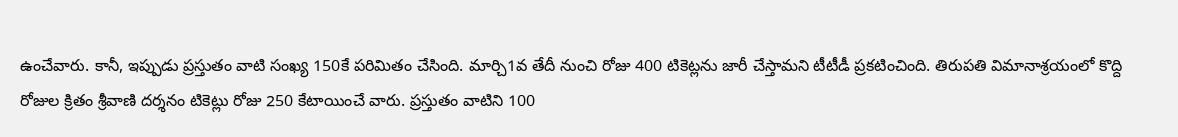ఉంచేవారు. కానీ, ఇప్పుడు ప్రస్తుతం వాటి సంఖ్య 150కే పరిమితం చేసింది. మార్చి1వ తేదీ నుంచి రోజు 400 టికెట్లను జారీ చేస్తామని టీటీడీ ప్రకటించింది. తిరుపతి విమానాశ్రయంలో కొద్ది రోజుల క్రితం శ్రీవాణి దర్శనం టికెట్లు రోజు 250 కేటాయించే వారు. ప్రస్తుతం వాటిని 100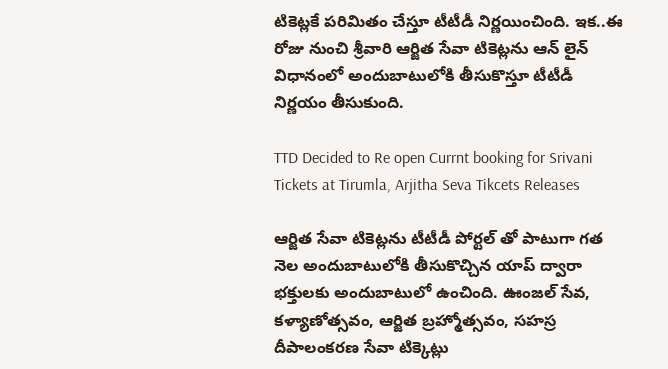టికెట్లకే పరిమితం చేస్తూ టీటీడీ నిర్ణయించింది. ఇక..ఈ రోజు నుంచి శ్రీవారి ఆర్జిత సేవా టికెట్లను ఆన్ లైన్ విధానంలో అందుబాటులోకి తీసుకొస్తూ టీటీడీ నిర్ణయం తీసుకుంది.

TTD Decided to Re open Currnt booking for Srivani Tickets at Tirumla, Arjitha Seva Tikcets Releases

ఆర్జిత సేవా టికెట్లను టీటీడీ పోర్టల్ తో పాటుగా గత నెల అందుబాటులోకి తీసుకొచ్చిన యాప్ ద్వారా భక్తులకు అందుబాటులో ఉంచింది. ఊంజ‌ల్ సేవ‌, క‌ళ్యాణోత్స‌వం, ఆర్జిత బ్ర‌హ్మోత్స‌వం, స‌హ‌స్ర‌ దీపాలంక‌ర‌ణ సేవా టిక్కెట్లు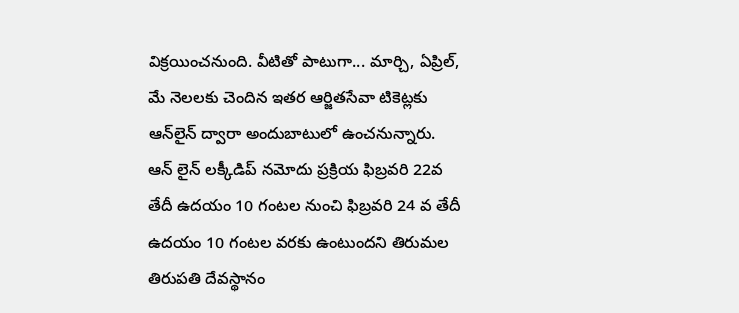విక్ర‌యించనుంది. వీటితో పాటుగా... మార్చి, ఏప్రిల్, మే నెలలకు చెందిన ఇత‌ర‌ ఆర్జిత‌సేవా టికెట్లకు ఆన్‌లైన్ ద్వారా అందుబాటులో ఉంచ‌నున్నారు. ఆన్ లైన్ ల‌క్కీడిప్ న‌మోదు ప్ర‌క్రియ ఫిబ్ర‌వ‌రి 22వ తేదీ ఉదయం 10 గంట‌ల‌ నుంచి ఫిబ్రవరి 24 వ తేదీ ఉదయం 10 గంటల వరకు ఉంటుందని తిరుమ‌ల తిరుప‌తి దేవ‌స్థానం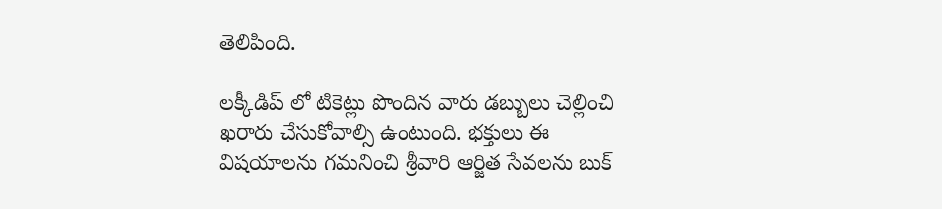తెలిపింది.

లక్కీడిప్ లో టికెట్లు పొందిన వారు డ‌బ్బులు చెల్లించి ఖరారు చేసుకోవాల్సి ఉంటుంది. భ‌క్తులు ఈ విష‌యాల‌ను గ‌మ‌నించి శ్రీ‌వారి ఆర్జిత సేవ‌ల‌ను బుక్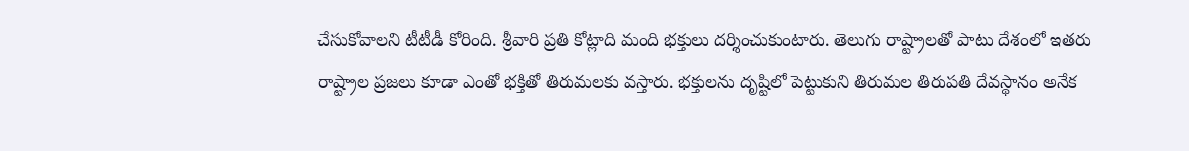చేసుకోవాల‌ని టీటీడీ కోరింది. శ్రీవారి ప్ర‌తి కోట్లాది మంది భ‌క్తులు ద‌ర్శించుకుంటారు. తెలుగు రాష్ట్రాల‌తో పాటు దేశంలో ఇత‌రు రాష్ట్రాల ప్ర‌జ‌లు కూడా ఎంతో భ‌క్తితో తిరుమ‌ల‌కు వ‌స్తారు. భ‌క్తుల‌ను దృష్టిలో పెట్టుకుని తిరుమ‌ల తిరుప‌తి దేవ‌స్థానం అనేక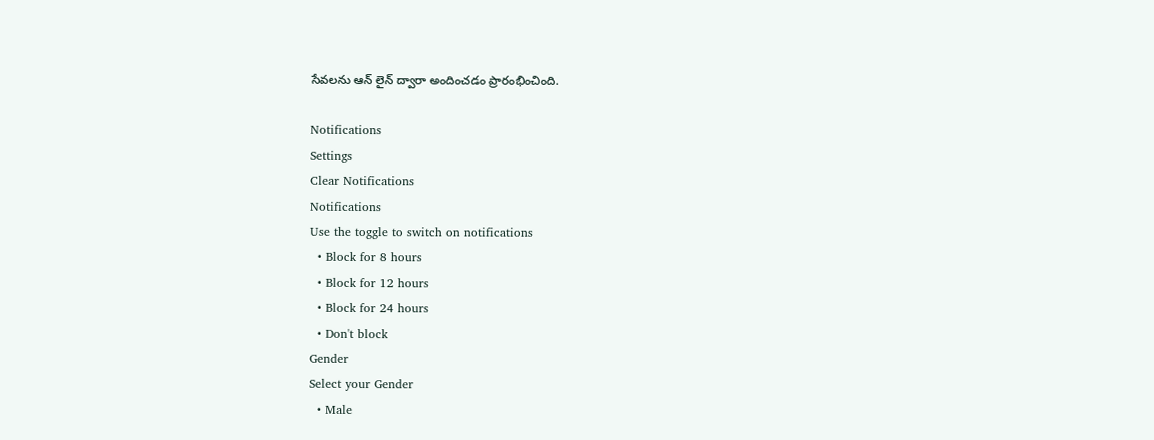సేవ‌ల‌ను ఆన్ లైన్ ద్వారా అందించ‌డం ప్రారంభించింది.

Notifications
Settings
Clear Notifications
Notifications
Use the toggle to switch on notifications
  • Block for 8 hours
  • Block for 12 hours
  • Block for 24 hours
  • Don't block
Gender
Select your Gender
  • Male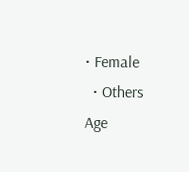• Female
  • Others
Age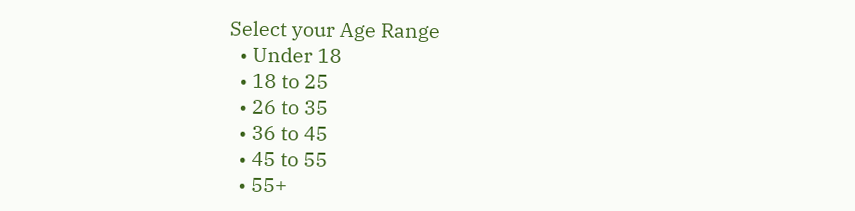Select your Age Range
  • Under 18
  • 18 to 25
  • 26 to 35
  • 36 to 45
  • 45 to 55
  • 55+